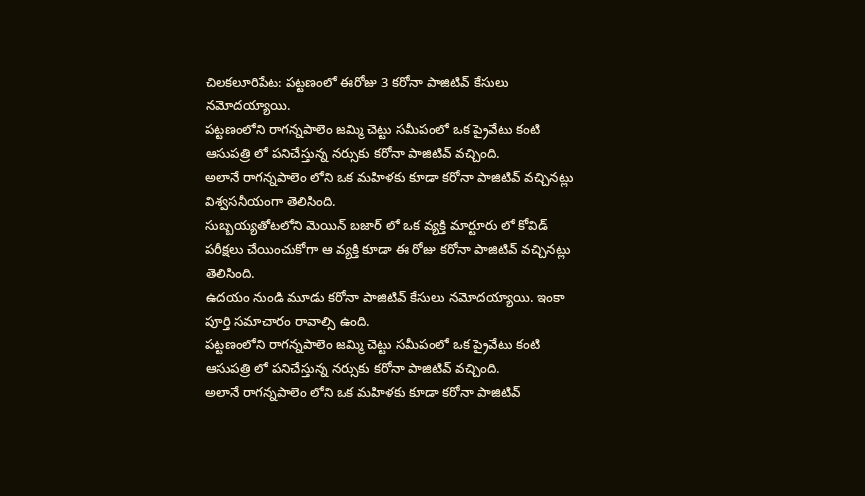చిలకలూరిపేట: పట్టణంలో ఈరోజు 3 కరోనా పాజిటివ్ కేసులు నమోదయ్యాయి.
పట్టణంలోని రాగన్నపాలెం జమ్మి చెట్టు సమీపంలో ఒక ప్రైవేటు కంటి ఆసుపత్రి లో పనిచేస్తున్న నర్సుకు కరోనా పాజిటివ్ వచ్చింది.
అలానే రాగన్నపాలెం లోని ఒక మహిళకు కూడా కరోనా పాజిటివ్ వచ్చినట్లు విశ్వసనీయంగా తెలిసింది.
సుబ్బయ్యతోటలోని మెయిన్ బజార్ లో ఒక వ్యక్తి మార్టూరు లో కోవిడ్ పరీక్షలు చేయించుకోగా ఆ వ్యక్తి కూడా ఈ రోజు కరోనా పాజిటివ్ వచ్చినట్లు తెలిసింది.
ఉదయం నుండి మూడు కరోనా పాజిటివ్ కేసులు నమోదయ్యాయి. ఇంకా పూర్తి సమాచారం రావాల్సి ఉంది.
పట్టణంలోని రాగన్నపాలెం జమ్మి చెట్టు సమీపంలో ఒక ప్రైవేటు కంటి ఆసుపత్రి లో పనిచేస్తున్న నర్సుకు కరోనా పాజిటివ్ వచ్చింది.
అలానే రాగన్నపాలెం లోని ఒక మహిళకు కూడా కరోనా పాజిటివ్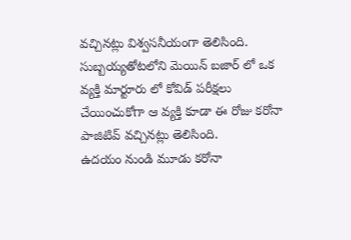వచ్చినట్లు విశ్వసనీయంగా తెలిసింది.
సుబ్బయ్యతోటలోని మెయిన్ బజార్ లో ఒక వ్యక్తి మార్టూరు లో కోవిడ్ పరీక్షలు చేయించుకోగా ఆ వ్యక్తి కూడా ఈ రోజు కరోనా పాజిటివ్ వచ్చినట్లు తెలిసింది.
ఉదయం నుండి మూడు కరోనా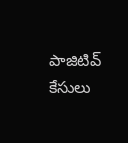పాజిటివ్ కేసులు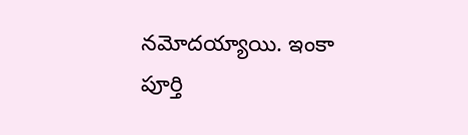నమోదయ్యాయి. ఇంకా పూర్తి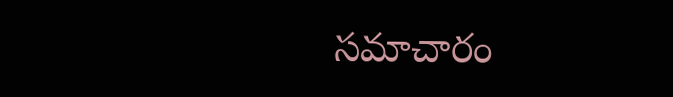సమాచారం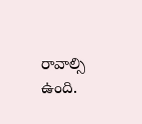రావాల్సి ఉంది.